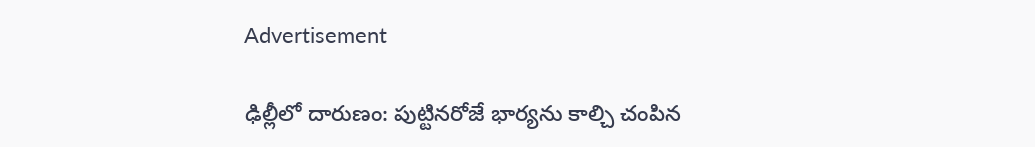Advertisement

ఢిల్లీలో దారుణం: పుట్టినరోజే భార్యను కాల్చి చంపిన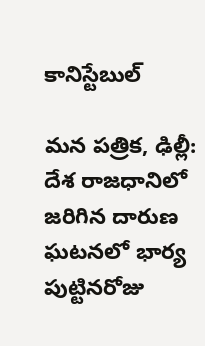కానిస్టేబుల్

మన పత్రిక, ఢిల్లీ: దేశ రాజధానిలో జరిగిన దారుణ ఘటనలో భార్య పుట్టినరోజు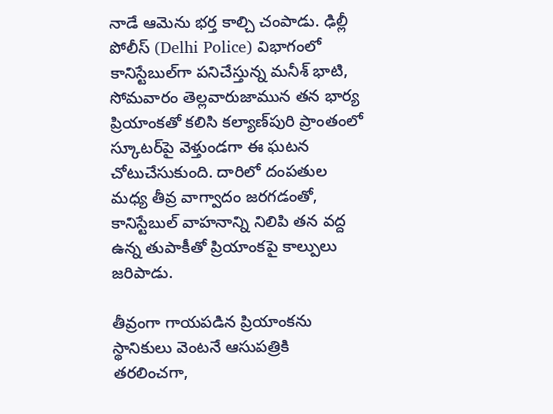నాడే ఆమెను భర్త కాల్చి చంపాడు. ఢిల్లీ పోలీస్ (Delhi Police) విభాగంలో కానిస్టేబుల్‌గా పనిచేస్తున్న మనీశ్ భాటి, సోమవారం తెల్లవారుజామున తన భార్య ప్రియాంకతో కలిసి కల్యాణ్‌పురి ప్రాంతంలో స్కూటర్‌పై వెళ్తుండగా ఈ ఘటన చోటుచేసుకుంది. దారిలో దంపతుల మధ్య తీవ్ర వాగ్వాదం జరగడంతో, కానిస్టేబుల్ వాహనాన్ని నిలిపి తన వద్ద ఉన్న తుపాకీతో ప్రియాంకపై కాల్పులు జరిపాడు.

తీవ్రంగా గాయపడిన ప్రియాంకను స్థానికులు వెంటనే ఆసుపత్రికి తరలించగా,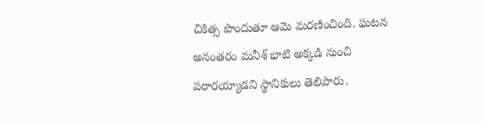చికిత్స పొందుతూ ఆమె మరణించింది. ఘటన అనంతరం మనీశ్ భాటి అక్కడి నుంచి పరారయ్యాడని స్థానికులు తెలిపారు.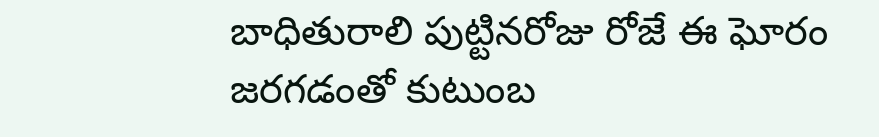బాధితురాలి పుట్టినరోజు రోజే ఈ ఘోరం జరగడంతో కుటుంబ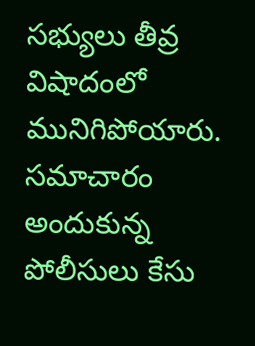సభ్యులు తీవ్ర విషాదంలో మునిగిపోయారు. సమాచారం అందుకున్న పోలీసులు కేసు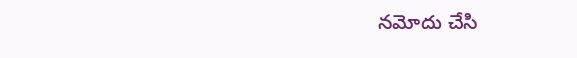నమోదు చేసి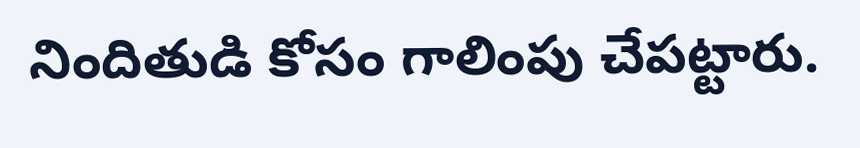నిందితుడి కోసం గాలింపు చేపట్టారు.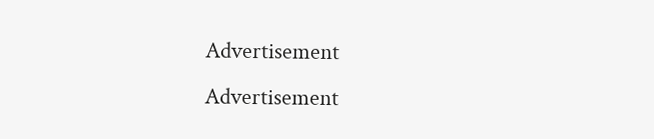Advertisement
Advertisement